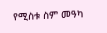የሚስቱ ስም መዓካ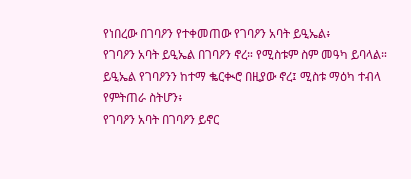የነበረው በገባዖን የተቀመጠው የገባዖን አባት ይዒኤል፥
የገባዖን አባት ይዒኤል በገባዖን ኖረ። የሚስቱም ስም መዓካ ይባላል።
ይዒኤል የገባዖንን ከተማ ቈርቊሮ በዚያው ኖረ፤ ሚስቱ ማዕካ ተብላ የምትጠራ ስትሆን፥
የገባዖን አባት በገባዖን ይኖር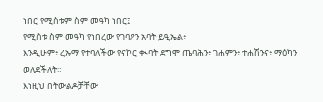ነበር የሚስቱም ስም መዓካ ነበር፤
የሚስቱ ስም መዓካ የነበረው የገባዖን አባት ይዒኤል፥
እንዲሁም፥ ረኡማ የተባለችው የናኮር ቊባት ደግሞ ጤባሕን፥ ገሐምን፥ ተሐሽንና፥ ማዕካን ወለደችለት።
እነዚህ በትውልዶቻቸው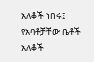አለቆች ነበሩ፤ የአባቶቻቸው ቤቶች አለቆች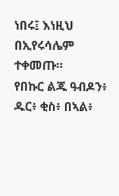ነበሩ፤ እነዚህ በኢየሩሳሌም ተቀመጡ።
የበኩር ልጁ ዓብዶን፥ ዱር፥ ቂስ፥ በኣል፥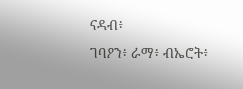ናዳብ፥
ገባዖን፥ ራማ፥ ብኤሮት፥